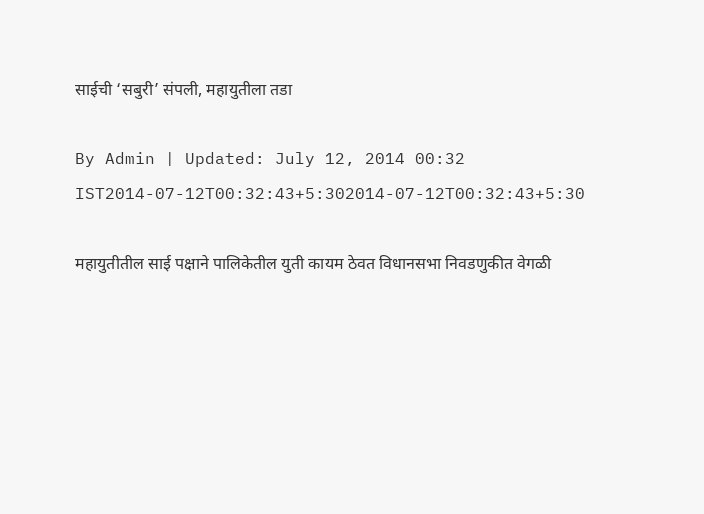साईची ‘सबुरी’ संपली, महायुतीला तडा

By Admin | Updated: July 12, 2014 00:32 IST2014-07-12T00:32:43+5:302014-07-12T00:32:43+5:30

महायुतीतील साई पक्षाने पालिकेतील युती कायम ठेवत विधानसभा निवडणुकीत वेगळी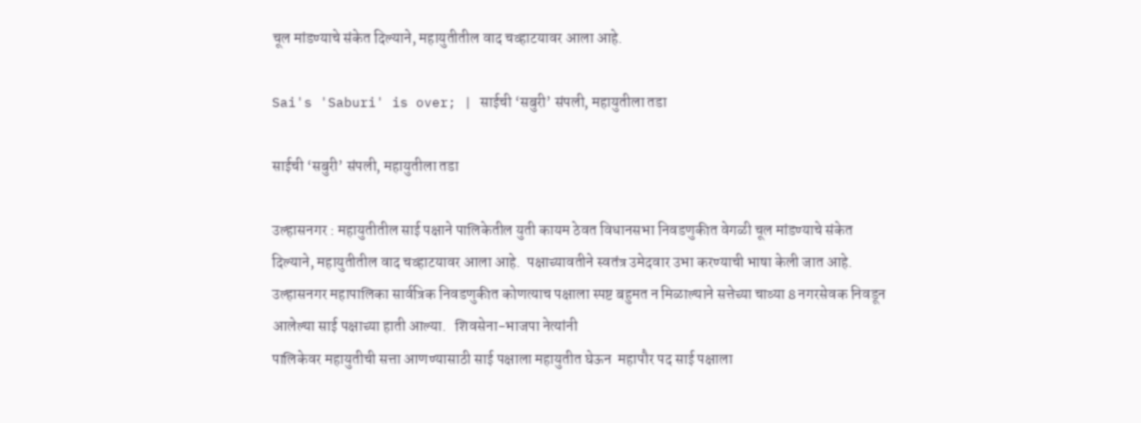चूल मांडण्याचे संकेत दिल्याने, महायुतीतील वाद चव्हाटयावर आला आहे.

Sai's 'Saburi' is over; | साईची ‘सबुरी’ संपली, महायुतीला तडा

साईची ‘सबुरी’ संपली, महायुतीला तडा

उल्हासनगर : महायुतीतील साई पक्षाने पालिकेतील युती कायम ठेवत विधानसभा निवडणुकीत वेगळी चूल मांडण्याचे संकेत दिल्याने, महायुतीतील वाद चव्हाटयावर आला आहे.  पक्षाच्यावतीने स्वतंत्र उमेदवार उभा करण्याची भाषा केली जात आहे.
उल्हासनगर महापालिका सार्वत्रिक निवडणुकीत कोणत्याच पक्षाला स्पष्ट बहुमत न मिळाल्याने सत्तेच्या चाव्या 8 नगरसेवक निवडून आलेल्या साई पक्षाच्या हाती आल्या.   शिवसेना-भाजपा नेत्यांनी
पालिकेवर महायुतीची सत्ता आणण्यासाठी साई पक्षाला महायुतीत घेऊन  महापौर पद साई पक्षाला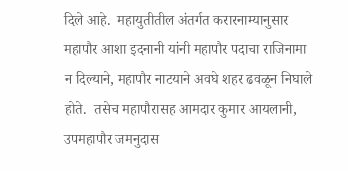दिले आहे.  महायुतीतील अंतर्गत करारनाम्यानुसार महापौर आशा इदनानी यांनी महापौर पदाचा राजिनामा न दिल्याने, महापौर नाटयाने अवघे शहर ढवळून निघाले होते.  तसेच महापौरासह आमदार कुमार आयलानी, उपमहापौर जमनुदास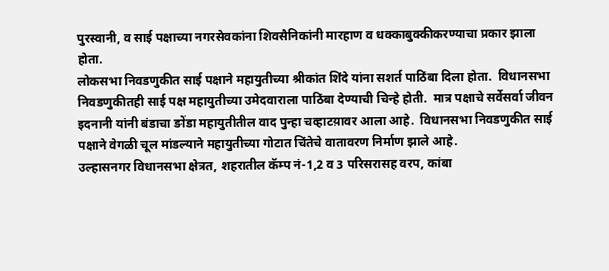पुरस्वानी, व साई पक्षाच्या नगरसेवकांना शिवसैनिकांनी मारहाण व धक्काबुक्कीकरण्याचा प्रकार झाला होता.
लोकसभा निवडणुकीत साई पक्षाने महायुतीच्या श्रीकांत शिंदे यांना सशर्त पाठिंबा दिला होता.  विधानसभा निवडणुकीतही साई पक्ष महायुतीच्या उमेदवाराला पाठिंबा देण्याची चिन्हे होती.  मात्र पक्षाचे सर्वेसर्वा जीवन इदनानी यांनी बंडाचा ङोंडा महायुतीतील वाद पुन्हा चव्हाटय़ावर आला आहे.  विधानसभा निवडणुकीत साई पक्षाने वेगळी चूल मांडल्याने महायुतीच्या गोटात चिंतेचे वातावरण निर्माण झाले आहे.
उल्हासनगर विधानसभा क्षेत्रत, शहरातील कॅम्प नं-1,2 व 3 परिसरासह वरप, कांबा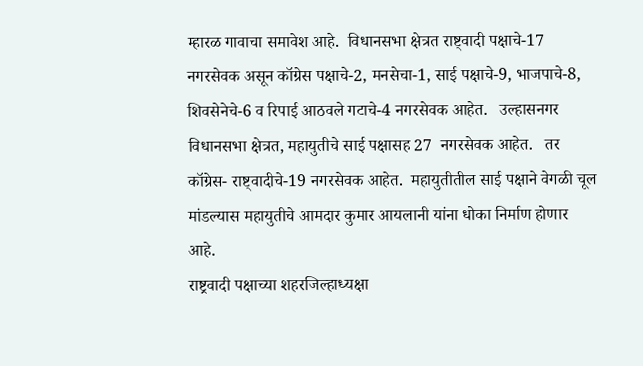म्हारळ गावाचा समावेश आहे.  विधानसभा क्षेत्रत राष्ट्वादी पक्षाचे-17 नगरसेवक असून कॉग्रेस पक्षाचे-2, मनसेचा-1, साई पक्षाचे-9, भाजपाचे-8, शिवसेनेचे-6 व रिपाई आठवले गटाचे-4 नगरसेवक आहेत.   उल्हासनगर विधानसभा क्षेत्रत, महायुतीचे साई पक्षासह 27  नगरसेवक आहेत.   तर  कॉग्रेस- राष्ट्वादीचे-19 नगरसेवक आहेत.  महायुतीतील साई पक्षाने वेगळी चूल मांडल्यास महायुतीचे आमदार कुमार आयलानी यांना धोका निर्माण होणार आहे.
राष्ट्रवादी पक्षाच्या शहरजिल्हाध्यक्षा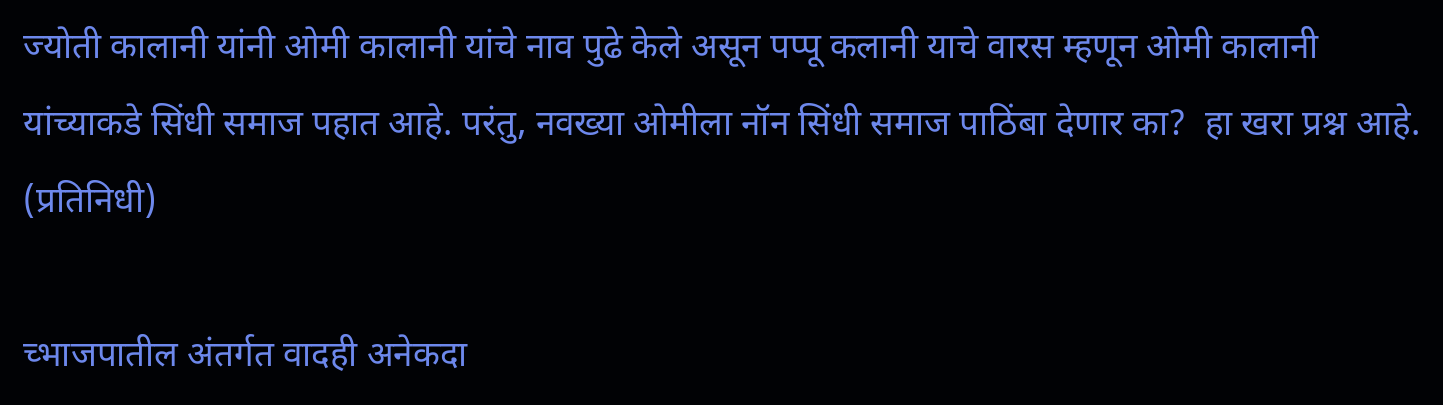ज्योती कालानी यांनी ओमी कालानी यांचे नाव पुढे केले असून पप्पू कलानी याचे वारस म्हणून ओमी कालानी यांच्याकडे सिंधी समाज पहात आहे. परंतु, नवख्या ओमीला नॉन सिंधी समाज पाठिंबा देणार का?  हा खरा प्रश्न आहे. (प्रतिनिधी)

च्भाजपातील अंतर्गत वादही अनेकदा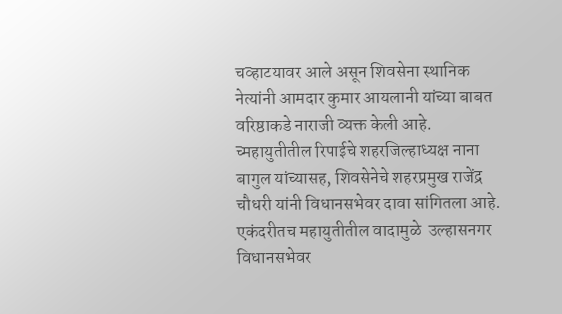चव्हाटयावर आले असून शिवसेना स्थानिक नेत्यांनी आमदार कुमार आयलानी यांच्या बाबत वरिष्ठाकडे नाराजी व्यक्त केली आहे.
च्महायुतीतील रिपाईचे शहरजिल्हाध्यक्ष नाना बागुल यांच्यासह, शिवसेनेचे शहरप्रमुख राजेंद्र चौधरी यांनी विधानसभेवर दावा सांगितला आहे. एकंदरीतच महायुतीतील वादामुळे  उल्हासनगर विधानसभेवर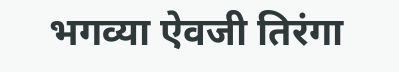भगव्या ऐवजी तिरंगा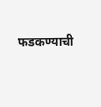फडकण्याची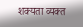शक्यता व्यक्त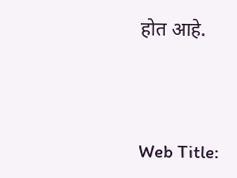होत आहे.



Web Title: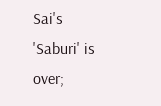Sai's 'Saburi' is over;